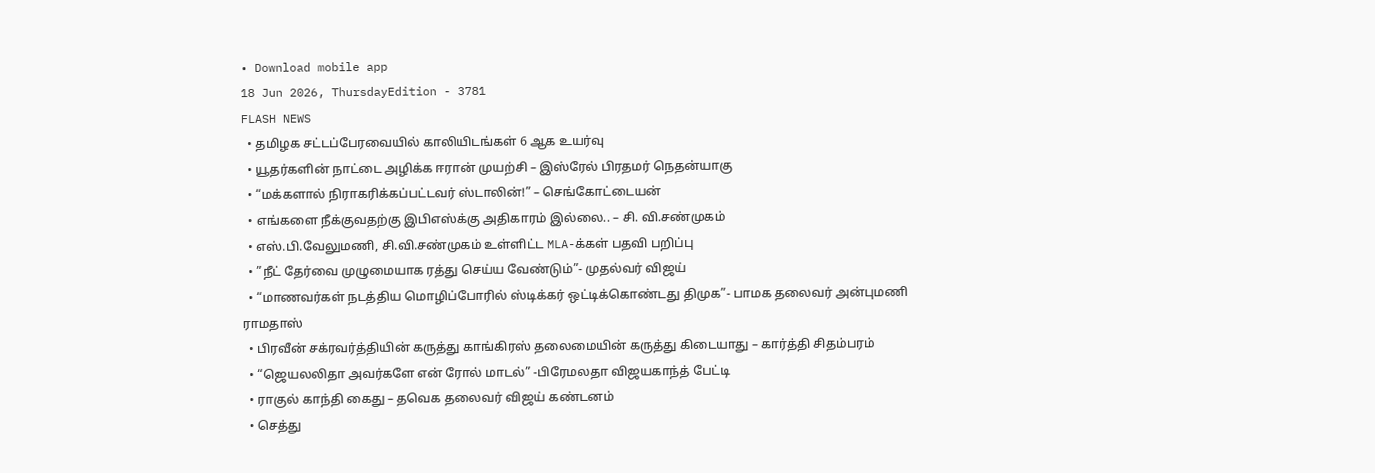• Download mobile app
18 Jun 2026, ThursdayEdition - 3781
FLASH NEWS
  • தமிழக சட்டப்பேரவையில் காலியிடங்கள் 6 ஆக உயர்வு
  • யூதர்களின் நாட்டை அழிக்க ஈரான் முயற்சி – இஸ்ரேல் பிரதமர் நெதன்யாகு
  • “மக்களால் நிராகரிக்கப்பட்டவர் ஸ்டாலின்!” – செங்கோட்டையன்
  • எங்களை நீக்குவதற்கு இபிஎஸ்க்கு அதிகாரம் இல்லை.. – சி. வி.சண்முகம்
  • எஸ்.பி.வேலுமணி, சி.வி.சண்முகம் உள்ளிட்ட MLA-க்கள் பதவி பறிப்பு
  • ”நீட் தேர்வை முழுமையாக ரத்து செய்ய வேண்டும்”- முதல்வர் விஜய்
  • “மாணவர்கள் நடத்திய மொழிப்போரில் ஸ்டிக்கர் ஒட்டிக்கொண்டது திமுக”- பாமக தலைவர் அன்புமணி ராமதாஸ்
  • பிரவீன் சக்ரவர்த்தியின் கருத்து காங்கிரஸ் தலைமையின் கருத்து கிடையாது – கார்த்தி சிதம்பரம்
  • “ஜெயலலிதா அவர்களே என் ரோல் மாடல்” -பிரேமலதா விஜயகாந்த் பேட்டி
  • ராகுல் காந்தி கைது – தவெக தலைவர் விஜய் கண்டனம்
  • செத்து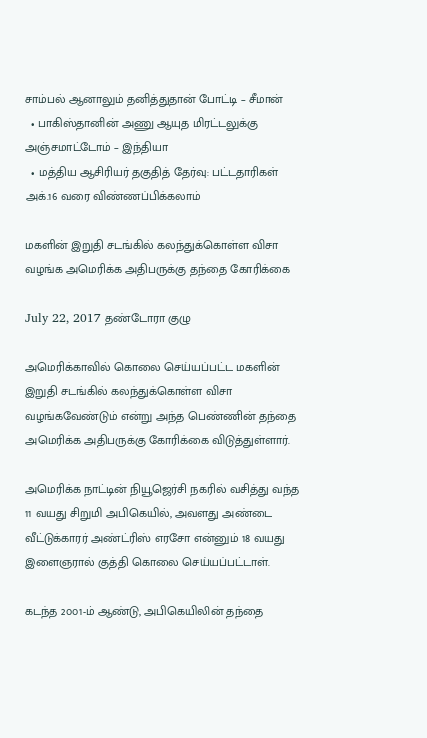சாம்பல் ஆனாலும் தனித்துதான் போட்டி – சீமான்
  • பாகிஸ்தானின் அணு ஆயுத மிரட்டலுக்கு அஞ்சமாட்டோம் – இந்தியா
  • மத்திய ஆசிரியர் தகுதித் தேர்வு: பட்டதாரிகள் அக்.16 வரை விண்ணப்பிக்கலாம்

மகளின் இறுதி சடங்கில் கலந்துக்கொள்ள விசா வழங்க அமெரிக்க அதிபருக்கு தந்தை கோரிக்கை

July 22, 2017 தண்டோரா குழு

அமெரிக்காவில் கொலை செய்யப்பட்ட மகளின் இறுதி சடங்கில் கலந்துக்கொள்ள விசா வழங்கவேண்டும் என்று அந்த பெண்ணின் தந்தை அமெரிக்க அதிபருக்கு கோரிக்கை விடுத்துள்ளார்.

அமெரிக்க நாட்டின் நியூஜெர்சி நகரில் வசித்து வந்த 11 வயது சிறுமி அபிகெயில், அவளது அண்டை வீட்டுக்காரர் அண்ட்ரிஸ் எரசோ என்னும் 18 வயது இளைஞரால் குத்தி கொலை செய்யப்பட்டாள்.

கடந்த 2௦௦1-ம் ஆண்டு, அபிகெயிலின் தந்தை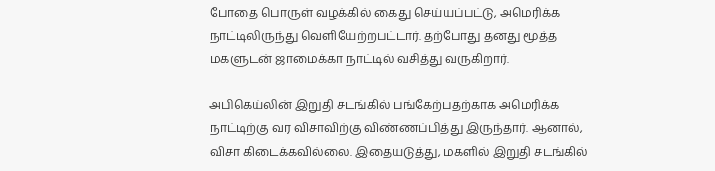போதை பொருள் வழக்கில் கைது செய்யப்பட்டு, அமெரிக்க நாட்டிலிருந்து வெளியேற்றபட்டார். தற்போது தனது மூத்த மகளுடன் ஜாமைக்கா நாட்டில் வசித்து வருகிறார்.

அபிகெய்லின் இறுதி சடங்கில் பங்கேற்பதற்காக அமெரிக்க நாட்டிற்கு வர விசாவிற்கு விண்ணப்பித்து இருந்தார். ஆனால், விசா கிடைக்கவில்லை. இதையடுத்து, மகளில் இறுதி சடங்கில்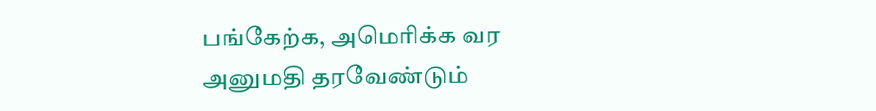பங்கேற்க, அமெரிக்க வர அனுமதி தரவேண்டும்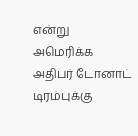என்று அமெரிக்க அதிபர் டோனாட் டிரம்புக்கு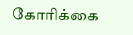கோரிக்கை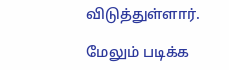விடுத்துள்ளார்.

மேலும் படிக்க